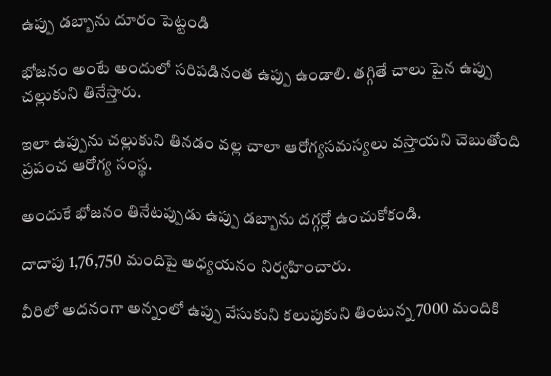ఉప్పు డబ్బాను దూరం పెట్టండి

భోజనం అంటే అందులో సరిపడినంత ఉప్పు ఉండాలి. తగ్గితే చాలు పైన ఉప్పు చల్లుకుని తినేస్తారు.

ఇలా ఉప్పును చల్లుకుని తినడం వల్ల చాలా ఆరోగ్యసమస్యలు వస్తాయని చెబుతోంది ప్రపంచ ఆరోగ్య సంస్థ.

అందుకే భోజనం తినేటప్పుడు ఉప్పు డబ్బాను దగ్గర్లో ఉంచుకోకండి.

దాదాపు 1,76,750 మందిపై అధ్యయనం నిర్వహించారు.

వీరిలో అదనంగా అన్నంలో ఉప్పు వేసుకుని కలుపుకుని తింటున్న 7000 మందికి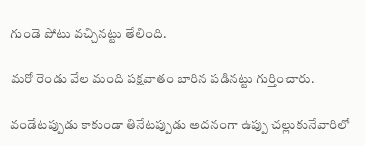గుండె పోటు వచ్చినట్టు తేలింది.

మరో రెండు వేల మంది పక్షవాతం బారిన పడినట్టు గుర్తించారు.

వండేటప్పుడు కాకుండా తినేటప్పుడు అదనంగా ఉప్పు చల్లుకునేవారిలో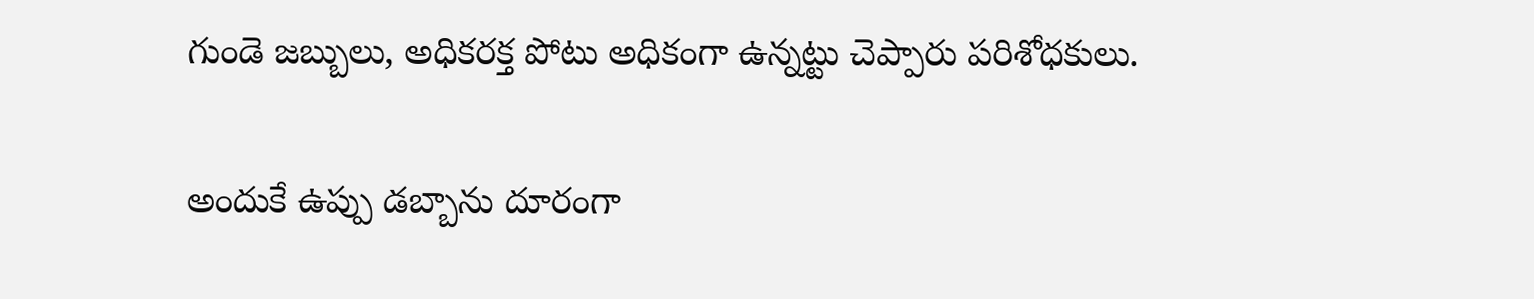గుండె జబ్బులు, అధికరక్త పోటు అధికంగా ఉన్నట్టు చెప్పారు పరిశోధకులు.

అందుకే ఉప్పు డబ్బాను దూరంగా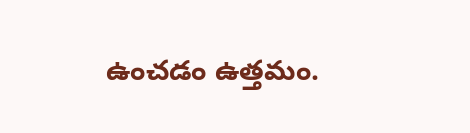ఉంచడం ఉత్తమం.